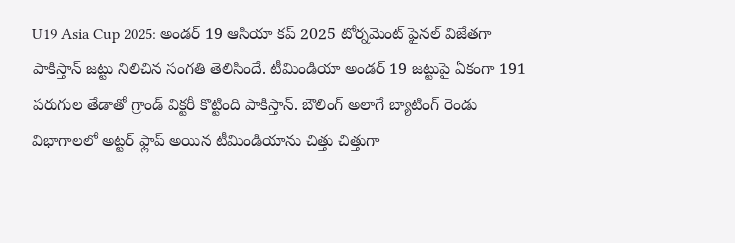U19 Asia Cup 2025: అండర్ 19 ఆసియా కప్ 2025 టోర్నమెంట్ ఫైనల్ విజేతగా పాకిస్తాన్ జట్టు నిలిచిన సంగతి తెలిసిందే. టీమిండియా అండర్ 19 జట్టుపై ఏకంగా 191 పరుగుల తేడాతో గ్రాండ్ విక్టరీ కొట్టింది పాకిస్తాన్. బౌలింగ్ అలాగే బ్యాటింగ్ రెండు విభాగాలలో అట్టర్ ఫ్లాప్ అయిన టీమిండియాను చిత్తు చిత్తుగా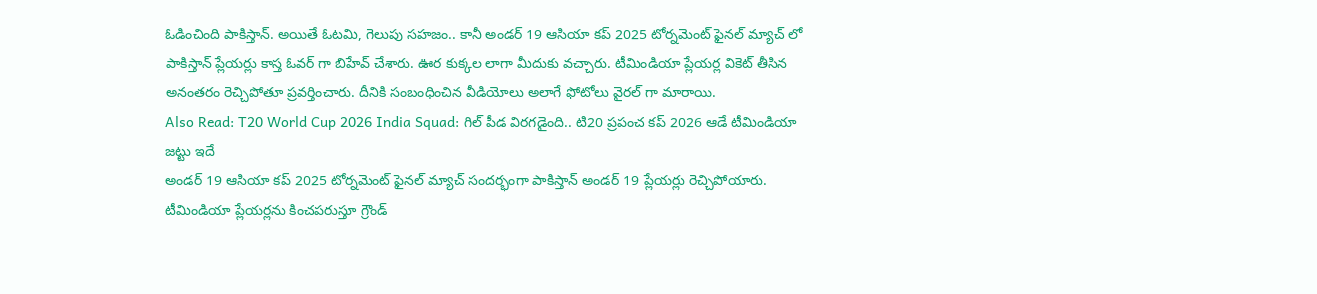ఓడించింది పాకిస్తాన్. అయితే ఓటమి, గెలుపు సహజం.. కానీ అండర్ 19 ఆసియా కప్ 2025 టోర్నమెంట్ ఫైనల్ మ్యాచ్ లో పాకిస్తాన్ ప్లేయర్లు కాస్త ఓవర్ గా బిహేవ్ చేశారు. ఊర కుక్కల లాగా మీదుకు వచ్చారు. టీమిండియా ప్లేయర్ల వికెట్ తీసిన అనంతరం రెచ్చిపోతూ ప్రవర్తించారు. దీనికి సంబంధించిన వీడియోలు అలాగే ఫోటోలు వైరల్ గా మారాయి.
Also Read: T20 World Cup 2026 India Squad: గిల్ పీడ విరగడైంది.. టి20 ప్రపంచ కప్ 2026 ఆడే టీమిండియా జట్టు ఇదే
అండర్ 19 ఆసియా కప్ 2025 టోర్నమెంట్ ఫైనల్ మ్యాచ్ సందర్భంగా పాకిస్తాన్ అండర్ 19 ప్లేయర్లు రెచ్చిపోయారు. టీమిండియా ప్లేయర్లను కించపరుస్తూ గ్రౌండ్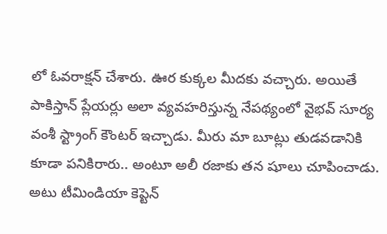లో ఓవరాక్షన్ చేశారు. ఊర కుక్కల మీదకు వచ్చారు. అయితే పాకిస్తాన్ ప్లేయర్లు అలా వ్యవహరిస్తున్న నేపథ్యంలో వైభవ్ సూర్య వంశీ స్ట్రాంగ్ కౌంటర్ ఇచ్చాడు. మీరు మా బూట్లు తుడవడానికి కూడా పనికిరారు.. అంటూ అలీ రజాకు తన షూలు చూపించాడు. అటు టీమిండియా కెప్టెన్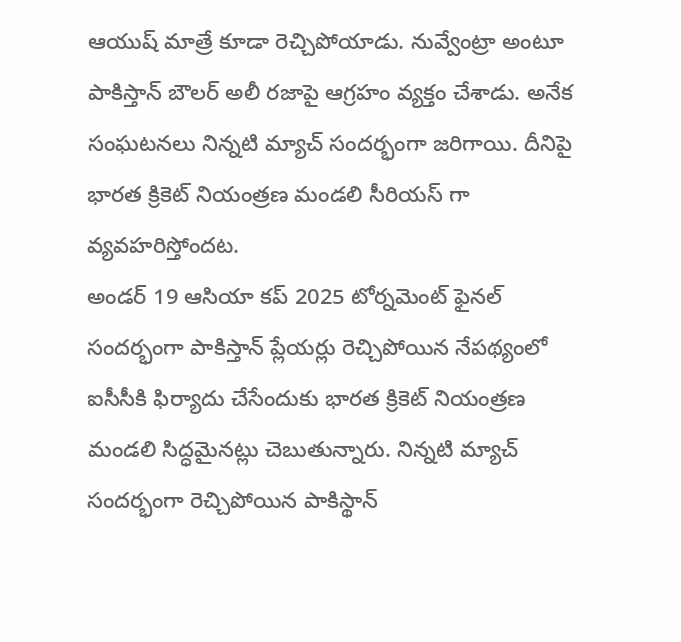ఆయుష్ మాత్రే కూడా రెచ్చిపోయాడు. నువ్వేంట్రా అంటూ పాకిస్తాన్ బౌలర్ అలీ రజాపై ఆగ్రహం వ్యక్తం చేశాడు. అనేక సంఘటనలు నిన్నటి మ్యాచ్ సందర్భంగా జరిగాయి. దీనిపై భారత క్రికెట్ నియంత్రణ మండలి సీరియస్ గా వ్యవహరిస్తోందట.
అండర్ 19 ఆసియా కప్ 2025 టోర్నమెంట్ ఫైనల్ సందర్భంగా పాకిస్తాన్ ప్లేయర్లు రెచ్చిపోయిన నేపథ్యంలో ఐసీసీకి ఫిర్యాదు చేసేందుకు భారత క్రికెట్ నియంత్రణ మండలి సిద్ధమైనట్లు చెబుతున్నారు. నిన్నటి మ్యాచ్ సందర్భంగా రెచ్చిపోయిన పాకిస్థాన్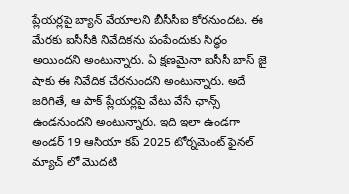ప్లేయర్లపై బ్యాన్ వేయాలని బీసీసీఐ కోరనుందట. ఈ మేరకు ఐసీసీకి నివేదికను పంపేందుకు సిద్ధం అయిందని అంటున్నారు. ఏ క్షణమైనా ఐసీసీ బాస్ జై షాకు ఈ నివేదిక చేరనుందని అంటున్నారు. అదే జరిగితే, ఆ పాక్ ప్లేయర్లపై వేటు వేసే ఛాన్స్ ఉండనుందని అంటున్నారు. ఇది ఇలా ఉండగా అండర్ 19 ఆసియా కప్ 2025 టోర్నమెంట్ ఫైనల్ మ్యాచ్ లో మొదటి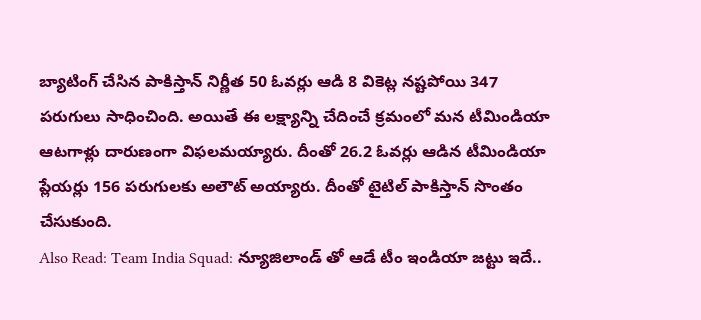బ్యాటింగ్ చేసిన పాకిస్తాన్ నిర్ణీత 50 ఓవర్లు ఆడి 8 వికెట్ల నష్టపోయి 347 పరుగులు సాధించింది. అయితే ఈ లక్ష్యాన్ని చేదించే క్రమంలో మన టీమిండియా ఆటగాళ్లు దారుణంగా విఫలమయ్యారు. దీంతో 26.2 ఓవర్లు ఆడిన టీమిండియా ప్లేయర్లు 156 పరుగులకు అలౌట్ అయ్యారు. దీంతో టైటిల్ పాకిస్తాన్ సొంతం చేసుకుంది.
Also Read: Team India Squad: న్యూజిలాండ్ తో ఆడే టీం ఇండియా జట్టు ఇదే..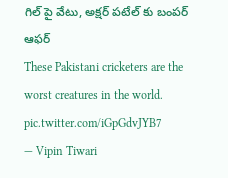గిల్ పై వేటు, అక్షర్ పటేల్ కు బంపర్ ఆఫర్
These Pakistani cricketers are the worst creatures in the world. pic.twitter.com/iGpGdvJYB7
— Vipin Tiwari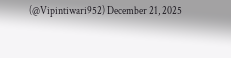(@Vipintiwari952) December 21, 2025